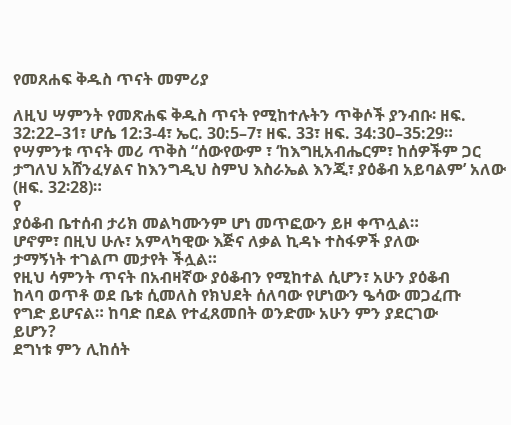የመጸሐፍ ቅዱስ ጥናት መምሪያ

ለዚህ ሣምንት የመጽሐፍ ቅዱስ ጥናት የሚከተሉትን ጥቅሶች ያንብቡ፡ ዘፍ. 32:22–31፣ ሆሴ 12:3-4፣ ኤር. 30:5–7፣ ዘፍ. 33፣ ዘፍ. 34:30–35:29።
የሣምንቱ ጥናት መሪ ጥቅስ “ሰውየውም ፣ ‘ከእግዚአብሔርም፣ ከሰዎችም ጋር ታግለህ አሸንፈሃልና ከእንግዲህ ስምህ እስራኤል እንጂ፣ ያዕቆብ አይባልም’ አለው (ዘፍ. 32፡28)።
የ
ያዕቆብ ቤተሰብ ታሪክ መልካሙንም ሆነ መጥፎውን ይዞ ቀጥሏል።
ሆኖም፣ በዚህ ሁሉ፣ አምላካዊው እጅና ለቃል ኪዳኑ ተስፋዎች ያለው
ታማኝነት ተገልጦ መታየት ችሏል።
የዚህ ሳምንት ጥናት በአብዛኛው ያዕቆብን የሚከተል ሲሆን፣ አሁን ያዕቆብ
ከላባ ወጥቶ ወደ ቤቱ ሲመለስ የክህደት ሰለባው የሆነውን ዔሳው መጋፈጡ
የግድ ይሆናል። ከባድ በደል የተፈጸመበት ወንድሙ አሁን ምን ያደርገው
ይሆን?
ደግነቱ ምን ሊከሰት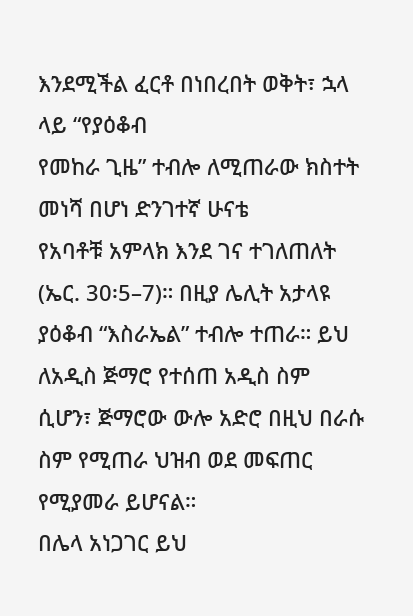እንደሚችል ፈርቶ በነበረበት ወቅት፣ ኋላ ላይ “የያዕቆብ
የመከራ ጊዜ” ተብሎ ለሚጠራው ክስተት መነሻ በሆነ ድንገተኛ ሁናቴ
የአባቶቹ አምላክ እንደ ገና ተገለጠለት (ኤር. 30፡5–7)። በዚያ ሌሊት አታላዩ
ያዕቆብ “እስራኤል” ተብሎ ተጠራ። ይህ ለአዲስ ጅማሮ የተሰጠ አዲስ ስም
ሲሆን፣ ጅማሮው ውሎ አድሮ በዚህ በራሱ ስም የሚጠራ ህዝብ ወደ መፍጠር
የሚያመራ ይሆናል።
በሌላ አነጋገር ይህ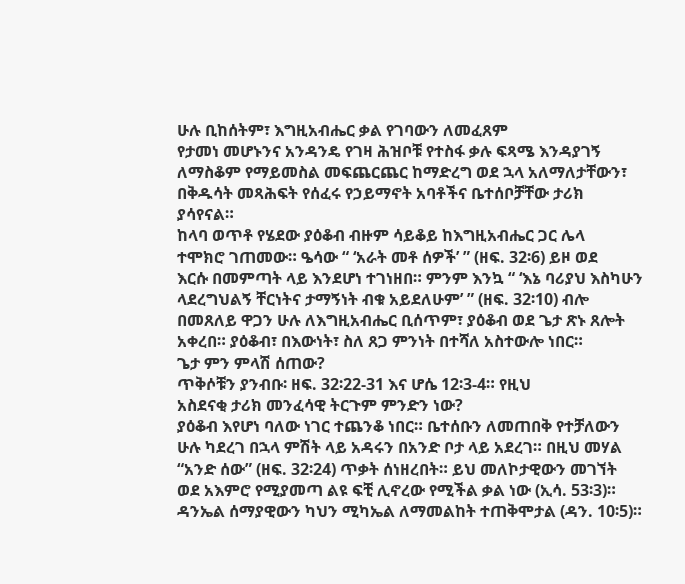ሁሉ ቢከሰትም፣ እግዚአብሔር ቃል የገባውን ለመፈጸም
የታመነ መሆኑንና አንዳንዴ የገዛ ሕዝቦቹ የተስፋ ቃሉ ፍጻሜ እንዳያገኝ
ለማስቆም የማይመስል መፍጨርጨር ከማድረግ ወደ ኋላ አለማለታቸውን፣
በቅዱሳት መጻሕፍት የሰፈሩ የኃይማኖት አባቶችና ቤተሰቦቻቸው ታሪክ
ያሳየናል።
ከላባ ወጥቶ የሄደው ያዕቆብ ብዙም ሳይቆይ ከእግዚአብሔር ጋር ሌላ
ተሞክሮ ገጠመው። ዔሳው “ ‘አራት መቶ ሰዎች’ ” (ዘፍ. 32፡6) ይዞ ወደ
እርሱ በመምጣት ላይ እንደሆነ ተገነዘበ። ምንም እንኳ “ ‘እኔ ባሪያህ እስካሁን
ላደረግህልኝ ቸርነትና ታማኝነት ብቁ አይደለሁም’ ” (ዘፍ. 32፡10) ብሎ
በመጸለይ ዋጋን ሁሉ ለእግዚአብሔር ቢሰጥም፣ ያዕቆብ ወደ ጌታ ጽኑ ጸሎት
አቀረበ። ያዕቆብ፣ በእውነት፣ ስለ ጸጋ ምንነት በተሻለ አስተውሎ ነበር።
ጌታ ምን ምላሽ ሰጠው?
ጥቅሶቹን ያንብቡ፡ ዘፍ. 32፡22-31 እና ሆሴ 12፡3-4። የዚህ
አስደናቂ ታሪክ መንፈሳዊ ትርጉም ምንድን ነው?
ያዕቆብ እየሆነ ባለው ነገር ተጨንቆ ነበር። ቤተሰቡን ለመጠበቅ የተቻለውን
ሁሉ ካደረገ በኋላ ምሽት ላይ አዳሩን በአንድ ቦታ ላይ አደረገ። በዚህ መሃል
“አንድ ሰው” (ዘፍ. 32፡24) ጥቃት ሰነዘረበት። ይህ መለኮታዊውን መገኘት
ወደ አእምሮ የሚያመጣ ልዩ ፍቺ ሊኖረው የሚችል ቃል ነው (ኢሳ. 53፡3)።
ዳንኤል ሰማያዊውን ካህን ሚካኤል ለማመልከት ተጠቅሞታል (ዳን. 10፡5)።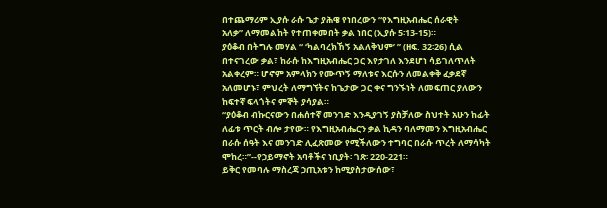በተጨማሪም ኢያሱ ራሱ ጌታ ያሕዌ የነበረውን “የእግዚአብሔር ሰራዊት
አለቃ” ለማመልከት የተጠቀመበት ቃል ነበር (ኢያሱ 5፡13-15)።
ያዕቆብ በትግሉ መሃል “ ‘ካልባረክኸኝ አልለቅህም’ ” (ዘፍ. 32፡26) ሲል
በተናገረው ቃል፣ ከራሱ ከእግዚአብሔር ጋር እየታገለ እንደሆነ ሳይገለጥለት
አልቀረም። ሆኖም አምላክን የሙጥኝ ማለቱና እርሱን ለመልቀቅ ፈቃደኛ
አለመሆኑ፣ ምህረት ለማግኘትና ከጌታው ጋር ቀና ግንኙነት ለመፍጠር ያለውን
ከፍተኛ ፍላጎትና ምኞት ያሳያል።
“ያዕቆብ ብኩርናውን በሐሰተኛ መንገድ እንዲያገኝ ያስቻለው ስህተት አሁን ከፊት
ለፊቱ ጥርት ብሎ ታየው። የእግዚአብሔርን ቃል ኪዳን ባለማመን እግዚአብሔር
በራሱ ሰዓት እና መንገድ ሊፈጽመው የሚችለውን ተግባር በራሱ ጥረት ለማሳካት
ሞከረ።”--የኃይማኖት አባቶችና ነቢያት፡ ገጽ፡ 220-221።
ይቅር የመባሉ ማስረጃ ኃጢአቱን ከሚያስታውሰው፣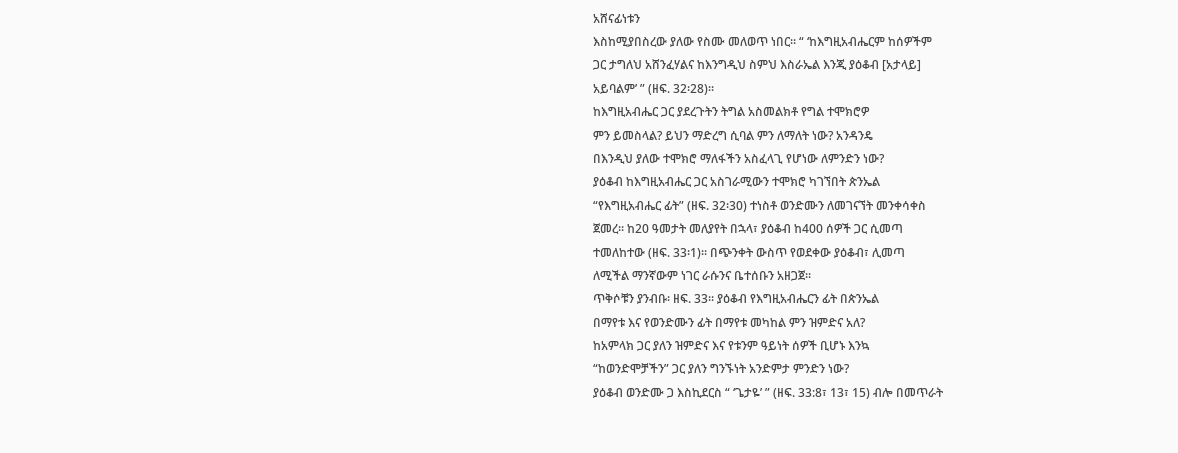አሸናፊነቱን
እስከሚያበስረው ያለው የስሙ መለወጥ ነበር። “ ‘ከእግዚአብሔርም ከሰዎችም
ጋር ታግለህ አሸንፈሃልና ከእንግዲህ ስምህ እስራኤል እንጂ ያዕቆብ [አታላይ]
አይባልም’ ” (ዘፍ. 32፡28)።
ከእግዚአብሔር ጋር ያደረጉትን ትግል አስመልክቶ የግል ተሞክሮዎ
ምን ይመስላል? ይህን ማድረግ ሲባል ምን ለማለት ነው? አንዳንዴ
በእንዲህ ያለው ተሞክሮ ማለፋችን አስፈላጊ የሆነው ለምንድን ነው?
ያዕቆብ ከእግዚአብሔር ጋር አስገራሚውን ተሞክሮ ካገኘበት ጵንኤል
“የእግዚአብሔር ፊት” (ዘፍ. 32፡30) ተነስቶ ወንድሙን ለመገናኘት መንቀሳቀስ
ጀመረ። ከ20 ዓመታት መለያየት በኋላ፣ ያዕቆብ ከ400 ሰዎች ጋር ሲመጣ
ተመለከተው (ዘፍ. 33፡1)። በጭንቀት ውስጥ የወደቀው ያዕቆብ፣ ሊመጣ
ለሚችል ማንኛውም ነገር ራሱንና ቤተሰቡን አዘጋጀ።
ጥቅሶቹን ያንብቡ፡ ዘፍ. 33። ያዕቆብ የእግዚአብሔርን ፊት በጵንኤል
በማየቱ እና የወንድሙን ፊት በማየቱ መካከል ምን ዝምድና አለ?
ከአምላክ ጋር ያለን ዝምድና እና የቱንም ዓይነት ሰዎች ቢሆኑ እንኳ
“ከወንድሞቻችን” ጋር ያለን ግንኙነት አንድምታ ምንድን ነው?
ያዕቆብ ወንድሙ ጋ እስኪደርስ “ ‘ጌታዬ’ ” (ዘፍ. 33:8፣ 13፣ 15) ብሎ በመጥራት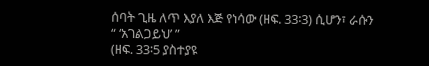ሰባት ጊዜ ለጥ እያለ እጅ የነሳው (ዘፍ. 33፡3) ሲሆን፣ ራሱን “ ‘አገልጋይህ’ ”
(ዘፍ. 33፡5 ያስተያዩ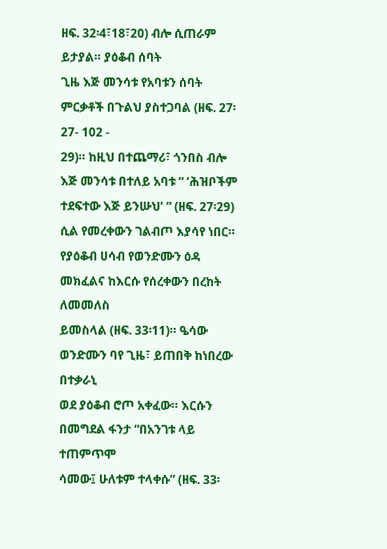ዘፍ. 32፡4፣18፣20) ብሎ ሲጠራም ይታያል። ያዕቆብ ሰባት
ጊዜ እጅ መንሳቱ የአባቱን ሰባት ምርቃቶች በጉልህ ያስተጋባል (ዘፍ. 27፡27- 102 -
29)። ከዚህ በተጨማሪ፣ ጎንበስ ብሎ እጅ መንሳቱ በተለይ አባቱ “ ‘ሕዝቦችም
ተደፍተው እጅ ይንሡህ’ ” (ዘፍ. 27፡29) ሲል የመረቀውን ገልብጦ እያሳየ ነበር።
የያዕቆብ ሀሳብ የወንድሙን ዕዳ መክፈልና ከእርሱ የሰረቀውን በረከት ለመመለስ
ይመስላል (ዘፍ. 33፡11)። ዔሳው ወንድሙን ባየ ጊዜ፣ ይጠበቅ ከነበረው በተቃራኒ
ወደ ያዕቆብ ሮጦ አቀፈው። እርሱን በመግደል ፋንታ “በአንገቱ ላይ ተጠምጥሞ
ሳመው፤ ሁለቱም ተላቀሱ” (ዘፍ. 33፡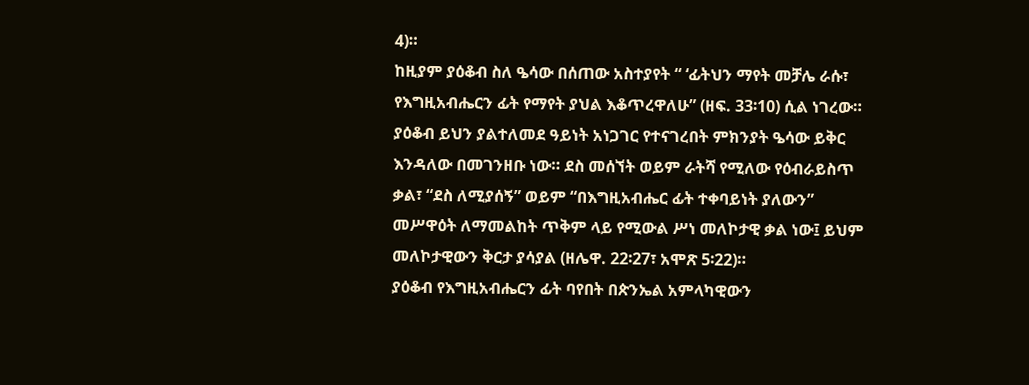4)።
ከዚያም ያዕቆብ ስለ ዔሳው በሰጠው አስተያየት “ ‘ፊትህን ማየት መቻሌ ራሱ፣
የእግዚአብሔርን ፊት የማየት ያህል እቆጥረዋለሁ” (ዘፍ. 33፡10) ሲል ነገረው።
ያዕቆብ ይህን ያልተለመደ ዓይነት አነጋገር የተናገረበት ምክንያት ዔሳው ይቅር
እንዳለው በመገንዘቡ ነው። ደስ መሰኘት ወይም ራትሻ የሚለው የዕብራይስጥ
ቃል፣ “ደስ ለሚያሰኝ” ወይም “በእግዚአብሔር ፊት ተቀባይነት ያለውን”
መሥዋዕት ለማመልከት ጥቅም ላይ የሚውል ሥነ መለኮታዊ ቃል ነው፤ ይህም
መለኮታዊውን ቅርታ ያሳያል (ዘሌዋ. 22፡27፣ አሞጽ 5፡22)።
ያዕቆብ የእግዚአብሔርን ፊት ባየበት በጵንኤል አምላካዊውን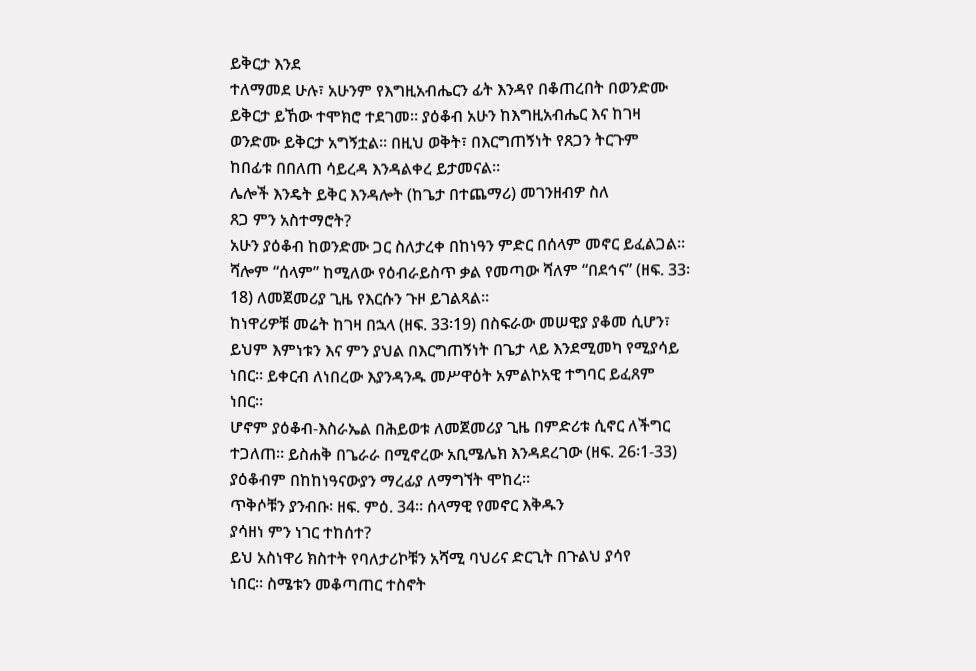ይቅርታ እንደ
ተለማመደ ሁሉ፣ አሁንም የእግዚአብሔርን ፊት እንዳየ በቆጠረበት በወንድሙ
ይቅርታ ይኸው ተሞክሮ ተደገመ። ያዕቆብ አሁን ከእግዚአብሔር እና ከገዛ
ወንድሙ ይቅርታ አግኝቷል። በዚህ ወቅት፣ በእርግጠኝነት የጸጋን ትርጉም
ከበፊቱ በበለጠ ሳይረዳ እንዳልቀረ ይታመናል።
ሌሎች እንዴት ይቅር እንዳሎት (ከጌታ በተጨማሪ) መገንዘብዎ ስለ
ጸጋ ምን አስተማሮት?
አሁን ያዕቆብ ከወንድሙ ጋር ስለታረቀ በከነዓን ምድር በሰላም መኖር ይፈልጋል።
ሻሎም “ሰላም” ከሚለው የዕብራይስጥ ቃል የመጣው ሻለም “በደኅና” (ዘፍ. 33፡
18) ለመጀመሪያ ጊዜ የእርሱን ጉዞ ይገልጻል።
ከነዋሪዎቹ መሬት ከገዛ በኋላ (ዘፍ. 33፡19) በስፍራው መሠዊያ ያቆመ ሲሆን፣
ይህም እምነቱን እና ምን ያህል በእርግጠኝነት በጌታ ላይ እንደሚመካ የሚያሳይ
ነበር። ይቀርብ ለነበረው እያንዳንዱ መሥዋዕት አምልኮአዊ ተግባር ይፈጸም
ነበር።
ሆኖም ያዕቆብ-እስራኤል በሕይወቱ ለመጀመሪያ ጊዜ በምድሪቱ ሲኖር ለችግር
ተጋለጠ። ይስሐቅ በጌራራ በሚኖረው አቢሜሌክ እንዳደረገው (ዘፍ. 26፡1-33)
ያዕቆብም በከከነዓናውያን ማረፊያ ለማግኘት ሞከረ።
ጥቅሶቹን ያንብቡ፡ ዘፍ. ምዕ. 34። ሰላማዊ የመኖር እቅዱን
ያሳዘነ ምን ነገር ተከሰተ?
ይህ አስነዋሪ ክስተት የባለታሪኮቹን አሻሚ ባህሪና ድርጊት በጉልህ ያሳየ
ነበር። ስሜቱን መቆጣጠር ተስኖት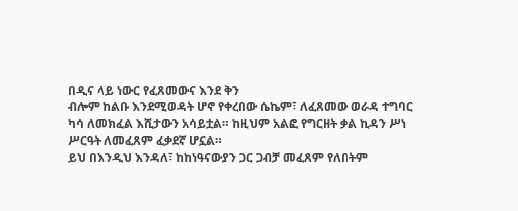በዲና ላይ ነውር የፈጸመውና እንደ ቅን
ብሎም ከልቡ እንደሚወዳት ሆኖ የቀረበው ሴኬም፣ ለፈጸመው ወራዳ ተግባር
ካሳ ለመክፈል እሺታውን አሳይቷል። ከዚህም አልፎ የግርዘት ቃል ኪዳን ሥነ
ሥርዓት ለመፈጸም ፈቃደኛ ሆኗል።
ይህ በእንዲህ እንዳለ፣ ከከነዓናውያን ጋር ጋብቻ መፈጸም የለበትም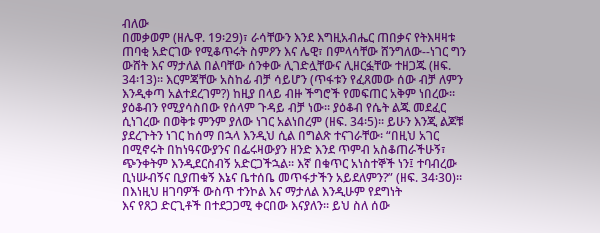ብለው
በመቃወም (ዘሌዋ. 19፡29)፣ ራሳቸውን እንደ እግዚአብሔር ጠበቃና የትእዛዛቱ
ጠባቂ አድርገው የሚቆጥሩት ስምዖን እና ሌዊ፣ በምላሳቸው ሸንግለው--ነገር ግን
ውሸት እና ማታለል በልባቸው ሰንቀው ሊገድሏቸውና ሊዘርፏቸው ተዘጋጁ (ዘፍ.
34፡13)። እርምጃቸው አስከፊ ብቻ ሳይሆን (ጥፋቱን የፈጸመው ሰው ብቻ ለምን
እንዲቀጣ አልተደረገም?) ከዚያ በላይ ብዙ ችግሮች የመፍጠር አቅም ነበረው።
ያዕቆብን የሚያሳስበው የሰላም ጉዳይ ብቻ ነው። ያዕቆብ የሴት ልጁ መደፈር
ሲነገረው በወቅቱ ምንም ያለው ነገር አልነበረም (ዘፍ. 34፡5)። ይሁን እንጂ ልጆቹ
ያደረጉትን ነገር ከሰማ በኋላ እንዲህ ሲል በግልጽ ተናገራቸው፡ “በዚህ አገር
በሚኖሩት በከነዓናውያንና በፌሩዛውያን ዘንድ እንደ ጥምብ አስቆጠራችሁኝ፣
ጭንቀትም እንዲደርስብኝ አድርጋችኋል። እኛ በቁጥር አነስተኞች ነን፤ ተባብረው
ቢነሡብኝና ቢያጠቁኝ እኔና ቤተሰቤ መጥፋታችን አይደለምን?” (ዘፍ. 34፡30)።
በእነዚህ ዘገባዎች ውስጥ ተንኮል እና ማታለል እንዲሁም የደግነት
እና የጸጋ ድርጊቶች በተደጋጋሚ ቀርበው እናያለን። ይህ ስለ ሰው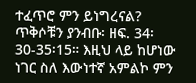ተፈጥሮ ምን ይነግረናል?
ጥቅሶቹን ያንብቡ፡ ዘፍ. 34፡30-35፡15። እዚህ ላይ ከሆነው ነገር ስለ እውነተኛ አምልኮ ምን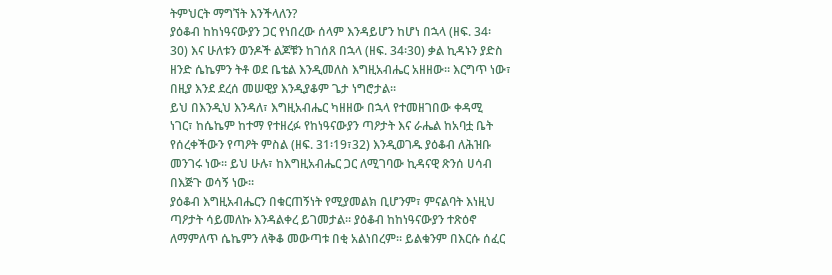ትምህርት ማግኘት እንችላለን?
ያዕቆብ ከከነዓናውያን ጋር የነበረው ሰላም እንዳይሆን ከሆነ በኋላ (ዘፍ. 34፡
30) እና ሁለቱን ወንዶች ልጆቹን ከገሰጸ በኋላ (ዘፍ. 34፡30) ቃል ኪዳኑን ያድስ
ዘንድ ሴኬምን ትቶ ወደ ቤቴል እንዲመለስ እግዚአብሔር አዘዘው። እርግጥ ነው፣
በዚያ እንደ ደረሰ መሠዊያ እንዲያቆም ጌታ ነግሮታል።
ይህ በእንዲህ እንዳለ፣ እግዚአብሔር ካዘዘው በኋላ የተመዘገበው ቀዳሚ
ነገር፣ ከሴኬም ከተማ የተዘረፉ የከነዓናውያን ጣዖታት እና ራሔል ከአባቷ ቤት
የሰረቀችውን የጣዖት ምስል (ዘፍ. 31፡19፣32) እንዲወገዱ ያዕቆብ ለሕዝቡ
መንገሩ ነው። ይህ ሁሉ፣ ከእግዚአብሔር ጋር ለሚገባው ኪዳናዊ ጽንሰ ሀሳብ
በእጅጉ ወሳኝ ነው።
ያዕቆብ እግዚአብሔርን በቁርጠኝነት የሚያመልክ ቢሆንም፣ ምናልባት እነዚህ
ጣዖታት ሳይመለኩ እንዳልቀረ ይገመታል። ያዕቆብ ከከነዓናውያን ተጽዕኖ
ለማምለጥ ሴኬምን ለቅቆ መውጣቱ በቂ አልነበረም። ይልቁንም በእርሱ ሰፈር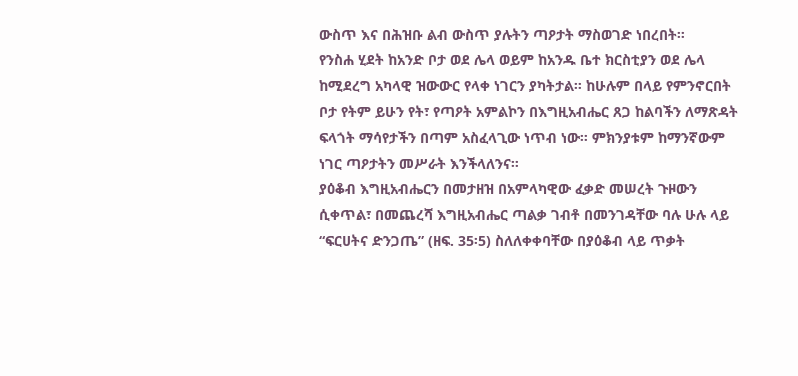ውስጥ እና በሕዝቡ ልብ ውስጥ ያሉትን ጣዖታት ማስወገድ ነበረበት።
የንስሐ ሂደት ከአንድ ቦታ ወደ ሌላ ወይም ከአንዱ ቤተ ክርስቲያን ወደ ሌላ
ከሚደረግ አካላዊ ዝውውር የላቀ ነገርን ያካትታል። ከሁሉም በላይ የምንኖርበት
ቦታ የትም ይሁን የት፣ የጣዖት አምልኮን በእግዚአብሔር ጸጋ ከልባችን ለማጽዳት
ፍላጎት ማሳየታችን በጣም አስፈላጊው ነጥብ ነው። ምክንያቱም ከማንኛውም
ነገር ጣዖታትን መሥራት እንችላለንና።
ያዕቆብ እግዚአብሔርን በመታዘዝ በአምላካዊው ፈቃድ መሠረት ጉዞውን
ሲቀጥል፣ በመጨረሻ እግዚአብሔር ጣልቃ ገብቶ በመንገዳቸው ባሉ ሁሉ ላይ
“ፍርሀትና ድንጋጤ” (ዘፍ. 35፡5) ስለለቀቀባቸው በያዕቆብ ላይ ጥቃት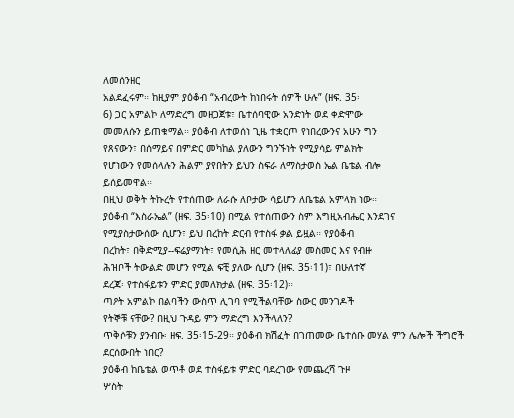ለመሰንዘር
አልደፈሩም። ከዚያም ያዕቆብ “አብረውት ከነበሩት ሰዎች ሁሉ” (ዘፍ. 35፡
6) ጋር አምልኮ ለማድረግ መዘጋጀቱ፣ ቤተሰባዊው አንድነት ወደ ቀድሞው
መመለሱን ይጠቁማል። ያዕቆብ ለተወሰነ ጊዜ ተቋርጦ የነበረውንና አሁን ግን
የጸናውን፣ በሰማይና በምድር መካከል ያለውን ግንኙነት የሚያሳይ ምልክት
የሆነውን የመሰላሉን ሕልም ያየበትን ይህን ስፍራ ለማስታወስ ኤል ቤቴል ብሎ
ይሰይመዋል።
በዚህ ወቅት ትኩረት የተሰጠው ለራሱ ለቦታው ሳይሆን ለቤቴል አምላክ ነው።
ያዕቆብ “እስራኤል” (ዘፍ. 35፡10) በሚል የተሰጠውን ስም እግዚአብሔር እንደገና
የሚያስታውሰው ሲሆን፣ ይህ በረከት ድርብ የተስፋ ቃል ይዟል። የያዕቆብ
በረከት፣ በቅድሚያ--ፍሬያማነት፣ የመሲሕ ዘር መተላለፊያ መስመር እና የብዙ
ሕዝቦች ትውልድ መሆን የሚል ፍቺ ያለው ሲሆን (ዘፍ. 35፡11)፣ በሁለተኛ
ደረጃ፡ የተስፋይቱን ምድር ያመለክታል (ዘፍ. 35፡12)።
ጣዖት አምልኮ በልባችን ውስጥ ሊገባ የሚችልባቸው ስውር መንገዶች
የትኞቹ ናቸው? በዚህ ጉዳይ ምን ማድረግ እንችላለን?
ጥቅሶቹን ያንብቡ፡ ዘፍ. 35፡15-29። ያዕቆብ ክሽፈት በገጠመው ቤተሰቡ መሃል ምን ሌሎች ችግሮች ደርሰውበት ነበር?
ያዕቆብ ከቤቴል ወጥቶ ወደ ተስፋይቱ ምድር ባደረገው የመጨረሻ ጉዞ
ሦስት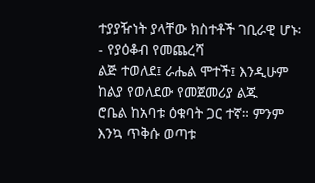ተያያዥነት ያላቸው ክስተቶች ገቢራዊ ሆኑ፡- የያዕቆብ የመጨረሻ
ልጅ ተወለደ፤ ራሔል ሞተች፤ እንዲሁም ከልያ የወለደው የመጀመሪያ ልጁ
ሮቤል ከአባቱ ዕቁባት ጋር ተኛ። ምንም እንኳ ጥቅሱ ወጣቱ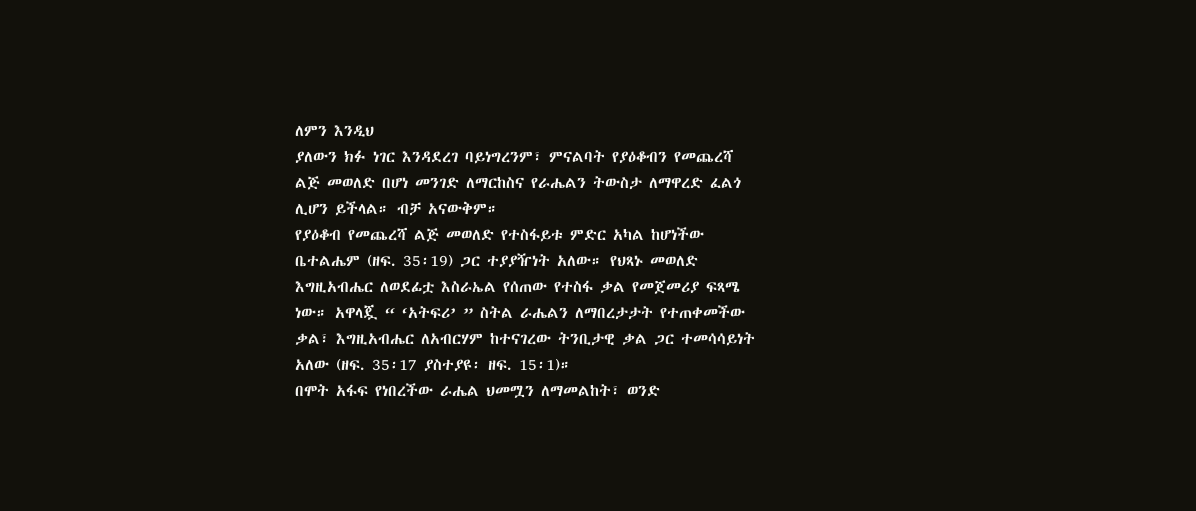ለምን እንዲህ
ያለውን ክፉ ነገር እንዳደረገ ባይነግረንም፣ ምናልባት የያዕቆብን የመጨረሻ
ልጅ መወለድ በሆነ መንገድ ለማርከስና የራሔልን ትውስታ ለማዋረድ ፈልጎ
ሊሆን ይችላል። ብቻ አናውቅም።
የያዕቆብ የመጨረሻ ልጅ መወለድ የተስፋይቱ ምድር አካል ከሆነችው
ቤተልሔም (ዘፍ. 35፡19) ጋር ተያያዥነት አለው። የህጻኑ መወለድ
እግዚአብሔር ለወደፊቷ እስራኤል የሰጠው የተስፋ ቃል የመጀመሪያ ፍጻሜ
ነው። አዋላጇ “ ‘አትፍሪ’ ” ስትል ራሔልን ለማበረታታት የተጠቀመችው
ቃል፣ እግዚአብሔር ለአብርሃም ከተናገረው ትንቢታዊ ቃል ጋር ተመሳሳይነት
አለው (ዘፍ. 35፡17 ያስተያዩ፡ ዘፍ. 15፡1)።
በሞት አፋፍ የነበረችው ራሔል ህመሟን ለማመልከት፣ ወንድ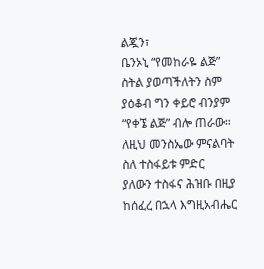ልጇን፣
ቤንኦኒ “የመከራዬ ልጅ” ስትል ያወጣችለትን ስም ያዕቆብ ግን ቀይሮ ብንያም
“የቀኜ ልጅ” ብሎ ጠራው። ለዚህ መንስኤው ምናልባት ስለ ተስፋይቱ ምድር
ያለውን ተስፋና ሕዝቡ በዚያ ከሰፈረ በኋላ እግዚአብሔር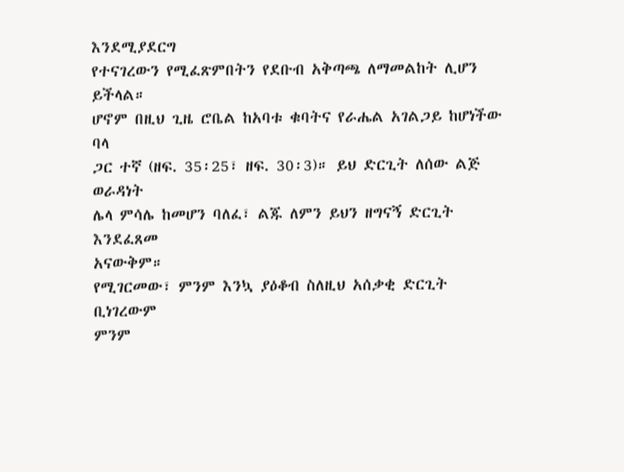እንደሚያደርግ
የተናገረውን የሚፈጽምበትን የደቡብ አቅጣጫ ለማመልከት ሊሆን ይችላል።
ሆኖም በዚህ ጊዜ ሮቤል ከአባቱ ቁባትና የራሔል አገልጋይ ከሆነችው ባላ
ጋር ተኛ (ዘፍ. 35፡25፣ ዘፍ. 30፡3)። ይህ ድርጊት ለሰው ልጅ ወራዳነት
ሌላ ምሳሌ ከመሆን ባለፈ፣ ልጁ ለምን ይህን ዘግናኝ ድርጊት እንደፈጸመ
አናውቅም።
የሚገርመው፣ ምንም እንኳ ያዕቆብ ስለዚህ አሰቃቂ ድርጊት ቢነገረውም
ምንም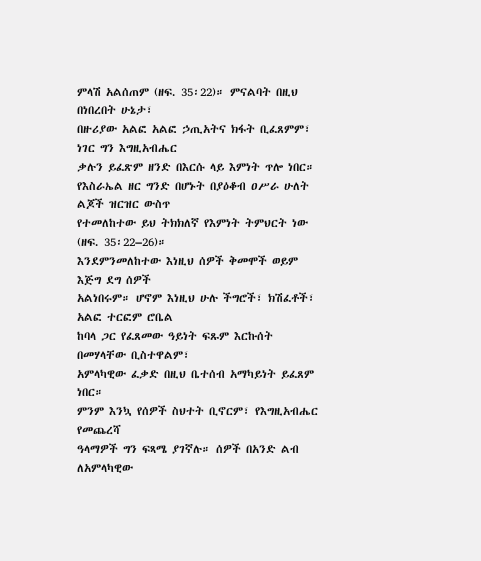ምላሽ አልሰጠም (ዘፍ. 35፡22)። ምናልባት በዚህ በነበረበት ሁኔታ፣
በዙሪያው አልፎ አልፎ ኃጢአትና ክፋት ቢፈጸምም፣ ነገር ግን እግዚአብሔር
ቃሉን ይፈጽም ዘንድ በእርሱ ላይ እምነት ጥሎ ነበር።
የእስራኤል ዘር ግንድ በሆኑት በያዕቆብ ዐሥራ ሁለት ልጆች ዝርዝር ውስጥ
የተመለከተው ይህ ትክክለኛ የእምነት ትምህርት ነው (ዘፍ. 35፡22–26)።
እንደምንመለከተው እነዚህ ሰዎች ቅመሞች ወይም እጅግ ደግ ሰዎች
አልነበሩም። ሆኖም እነዚህ ሁሉ ችግሮች፣ ክሽፈቶች፣ አልፎ ተርፎም ሮቤል
ከባላ ጋር የፈጸመው ዓይነት ፍጹም እርኩሰት በመሃላቸው ቢስተዋልም፣
አምላካዊው ፈቃድ በዚህ ቤተሰብ አማካይነት ይፈጸም ነበር።
ምንም እንኳ የሰዎች ስህተት ቢኖርም፣ የእግዚአብሔር የመጨረሻ
ዓላማዎች ግን ፍጻሜ ያገኛሉ። ሰዎች በአንድ ልብ ለአምላካዊው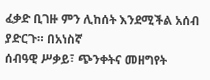ፈቃድ ቢገዙ ምን ሊከሰት እንደሚችል አሰብ ያድርጉ። በአነስኛ
ሰብዓዊ ሥቃይ፣ ጭንቀትና መዘግየት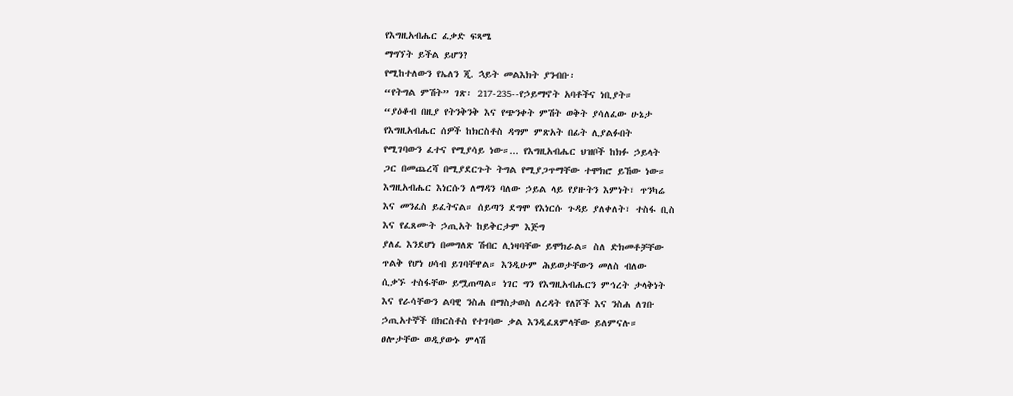የእግዚአብሔር ፈቃድ ፍጻሜ
ማግኘት ይችል ይሆን?
የሚከተለውን የኤለን ጂ. ኋይት መልእክት ያንብቡ፡
“የትግል ምሽት” ገጽ፡ 217-235--የኃይማኖት አባቶችና ነቢያት።
“ያዕቆብ በዚያ የትንቅንቅ እና የጭንቀት ምሽት ወቅት ያሳለፈው ሁኔታ
የእግዚአብሔር ሰዎች ከክርስቶስ ዳግም ምጽአት በፊት ሊያልፉበት
የሚገባውን ፈተና የሚያሳይ ነው።... የእግዚአብሔር ህዝቦች ከክፉ ኃይላት
ጋር በመጨረሻ በሚያደርጉት ትግል የሚያጋጥማቸው ተሞክሮ ይኸው ነው።
እግዚአብሔር እነርሱን ለማዳን ባለው ኃይል ላይ የያዙትን እምነት፣ ጥንካሬ
እና መንፈስ ይፈትናል። ሰይጣን ደግሞ የእነርሱ ጉዳይ ያለቀለት፣ ተስፋ ቢስ
እና የፈጸሙት ኃጢአት ከይቅርታም እጅግ
ያለፈ እንደሆነ በመግለጽ ሽብር ሊነዛባቸው ይሞክራል። ስለ ድክመቶቻቸው
ጥልቅ የሆነ ሀሳብ ይገባቸዋል። እንዲሁም ሕይወታቸውን መለስ ብለው
ሲቃኙ ተስፋቸው ይሟጠጣል። ነገር ግን የእግዚአብሔርን ምኅረት ታላቅነት
እና የራሳቸውን ልባዊ ንስሐ በማስታወስ ለረዳት የለሾች እና ንስሐ ለገቡ
ኃጢአተኞች በክርስቶስ የተገባው ቃል እንዲፈጸምላቸው ይለምናሉ።
ፀሎታቸው ወዲያውኑ ምላሽ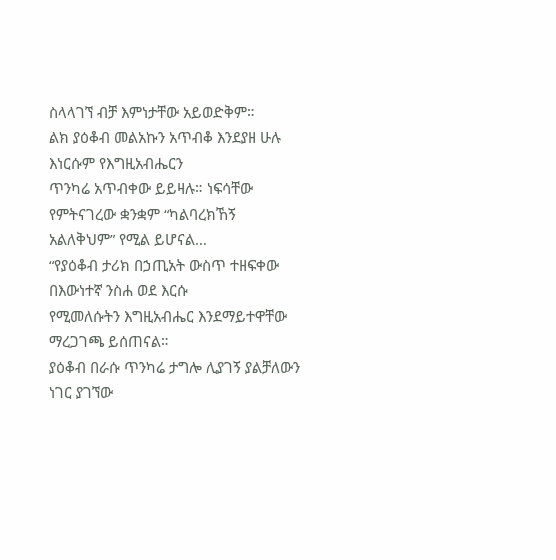ስላላገኘ ብቻ እምነታቸው አይወድቅም።
ልክ ያዕቆብ መልአኩን አጥብቆ እንደያዘ ሁሉ እነርሱም የእግዚአብሔርን
ጥንካሬ አጥብቀው ይይዛሉ። ነፍሳቸው የምትናገረው ቋንቋም “ካልባረክኸኝ
አልለቅህም” የሚል ይሆናል…
“የያዕቆብ ታሪክ በኃጢአት ውስጥ ተዘፍቀው በእውነተኛ ንስሐ ወደ እርሱ
የሚመለሱትን እግዚአብሔር እንደማይተዋቸው ማረጋገጫ ይሰጠናል።
ያዕቆብ በራሱ ጥንካሬ ታግሎ ሊያገኝ ያልቻለውን ነገር ያገኘው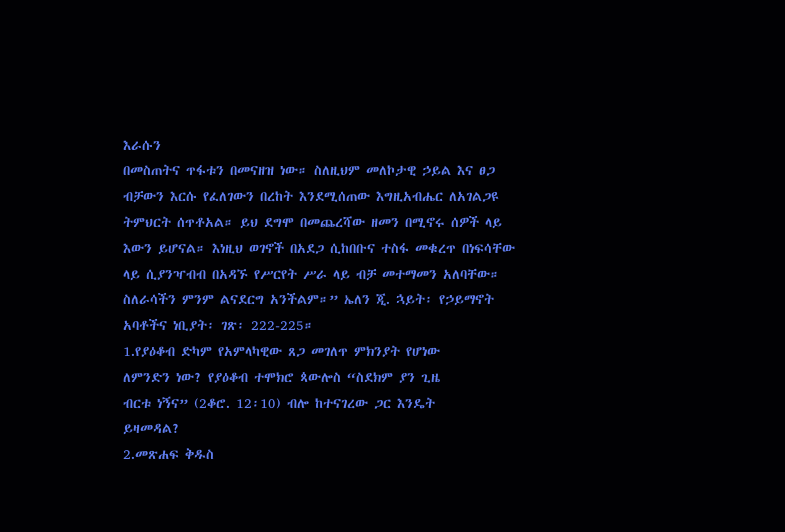እራሱን
በመስጠትና ጥፋቱን በመናዘዝ ነው። ስለዚህም መለኮታዊ ኃይል እና ፀጋ
ብቻውን እርሱ የፈለገውን በረከት እንደሚሰጠው እግዚአብሔር ለአገልጋዩ
ትምህርት ሰጥቶአል። ይህ ደግሞ በመጨረሻው ዘመን በሚኖሩ ሰዎች ላይ
እውን ይሆናል። እነዚህ ወገኖች በአደጋ ሲከበቡና ተስፋ መቁረጥ በነፍሳቸው
ላይ ሲያንዣብብ በአዳኙ የሥርየት ሥራ ላይ ብቻ መተማመን አለባቸው።
ስለራሳችን ምንም ልናደርግ አንችልም።” ኤለን ጂ. ኋይት፡ የኃይማኖት
አባቶችና ነቢያት፡ ገጽ፡ 222-225።
1.የያዕቆብ ድካም የአምላካዊው ጸጋ መገለጥ ምክንያት የሆነው
ለምንድን ነው? የያዕቆብ ተሞክሮ ጳውሎስ “ስደክም ያን ጊዜ
ብርቱ ነኝና” (2ቆሮ. 12፡10) ብሎ ከተናገረው ጋር እንዴት
ይዛመዳል?
2.መጽሐፍ ቅዱስ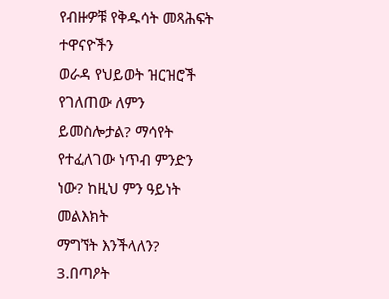የብዙዎቹ የቅዱሳት መጻሕፍት ተዋናዮችን
ወራዳ የህይወት ዝርዝሮች የገለጠው ለምን ይመስሎታል? ማሳየት
የተፈለገው ነጥብ ምንድን ነው? ከዚህ ምን ዓይነት መልእክት
ማግኘት እንችላለን?
3.በጣዖት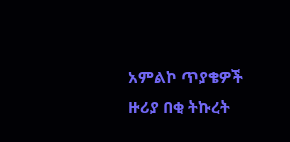አምልኮ ጥያቄዎች ዙሪያ በቂ ትኩረት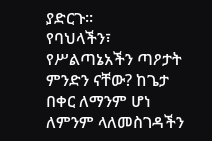ያድርጉ።
የባህላችን፣ የሥልጣኔአችን ጣዖታት ምንድን ናቸው? ከጌታ
በቀር ለማንም ሆነ ለምንም ላለመስገዳችን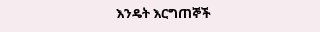እንዴት እርግጠኞች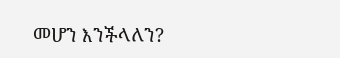መሆን እንችላለን?